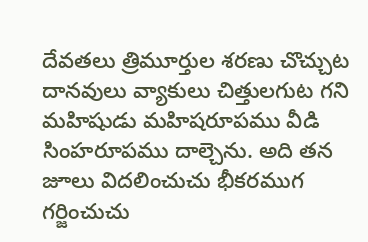దేవతలు త్రిమూర్తుల శరణు చొచ్చుట
దానవులు వ్యాకులు చిత్తులగుట గని మహిషుడు మహిషరూపము వీడి సింహరూపము దాల్చెను. అది తన జూలు విదలించుచు భీకరముగ గర్జించుచు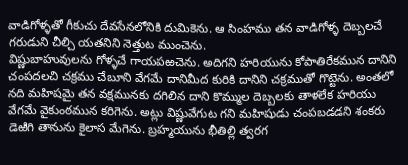వాడిగోళ్ళతో గీకుచు దేవసేనలోనికి దుమికెను. ఆ సింహము తన వాడిగోళ్ళ దెబ్బలచే గరుడుని చీల్చి యతనిని నెత్తుట ముంచెను.
విష్ణుబాహువులను గోళ్ళచే గాయపఱచెను. అదిగని హరియును కోపాతిరేకమున దానిని చంపదలచి చక్రము చేబూని వేగమే దానిమీద కురికి దానిని చక్రముతో గొట్టెను. అంతలో నది మహిషమై తన వక్షమునకు దగిలిన దాని కొమ్ముల దెబ్బలకు తాళలేక హరియు వేగమే వైకుంఠమున కరిగెను. అట్లు విష్ణువేగుట గని మహిషుడు చంపబడడని శంకరు డెఱిగి తానును కైలాస మేగెను. బ్రహ్మయును భీతిల్లి త్వరగ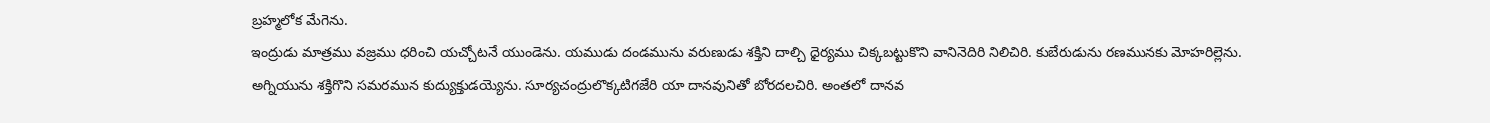బ్రహ్మలోక మేగెను.
ఇంద్రుడు మాత్రము వజ్రము ధరించి యచ్చోటనే యుండెను. యముడు దండమును వరుణుడు శక్తిని దాల్చి ధైర్యము చిక్కబట్టుకొని వానినెదిరి నిలిచిరి. కుబేరుడును రణమునకు మోహరిల్లెను. అగ్నియును శక్తిగొని సమరమున కుద్యుక్తుడయ్యెను. సూర్యచంద్రులొక్కటిగజేరి యా దానవునితో బోరదలచిరి. అంతలో దానవ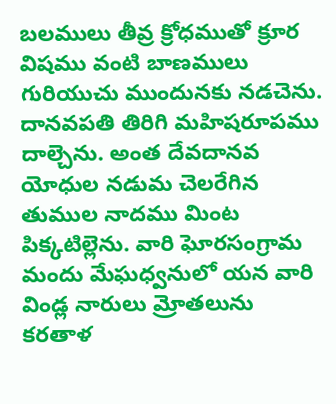బలములు తీవ్ర క్రోధముతో క్రూర విషము వంటి బాణములు గురియుచు ముందునకు నడచెను.
దానవపతి తిరిగి మహిషరూపము దాల్చెను. అంత దేవదానవ యోధుల నడుమ చెలరేగిన తుముల నాదము మింట పిక్కటిల్లెను. వారి ఘోరసంగ్రామ మందు మేఘధ్వనులో యన వారి విండ్ల నారులు మ్రోతలును కరతాళ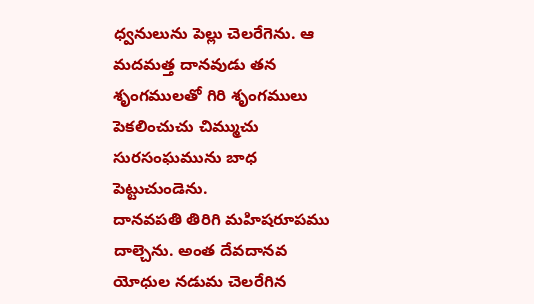ధ్వనులును పెల్లు చెలరేగెను. ఆ మదమత్త దానవుడు తన శృంగములతో గిరి శృంగములు పెకలించుచు చిమ్ముచు సురసంఘమును బాధ పెట్టుచుండెను.
దానవపతి తిరిగి మహిషరూపము దాల్చెను. అంత దేవదానవ యోధుల నడుమ చెలరేగిన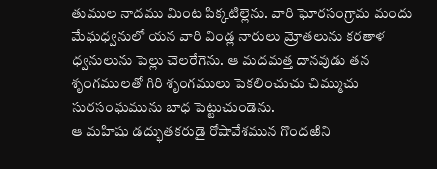తుముల నాదము మింట పిక్కటిల్లెను. వారి ఘోరసంగ్రామ మందు మేఘధ్వనులో యన వారి విండ్ల నారులు మ్రోతలును కరతాళ ధ్వనులును పెల్లు చెలరేగెను. ఆ మదమత్త దానవుడు తన శృంగములతో గిరి శృంగములు పెకలించుచు చిమ్ముచు సురసంఘమును బాధ పెట్టుచుండెను.
ఆ మహిషు డద్భుతకరుడై రోషావేశమున గొందఱిని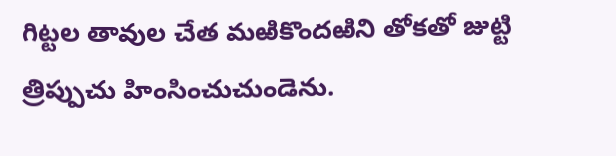గిట్టల తావుల చేత మఱికొందఱిని తోకతో జుట్టి త్రిప్పుచు హింసించుచుండెను.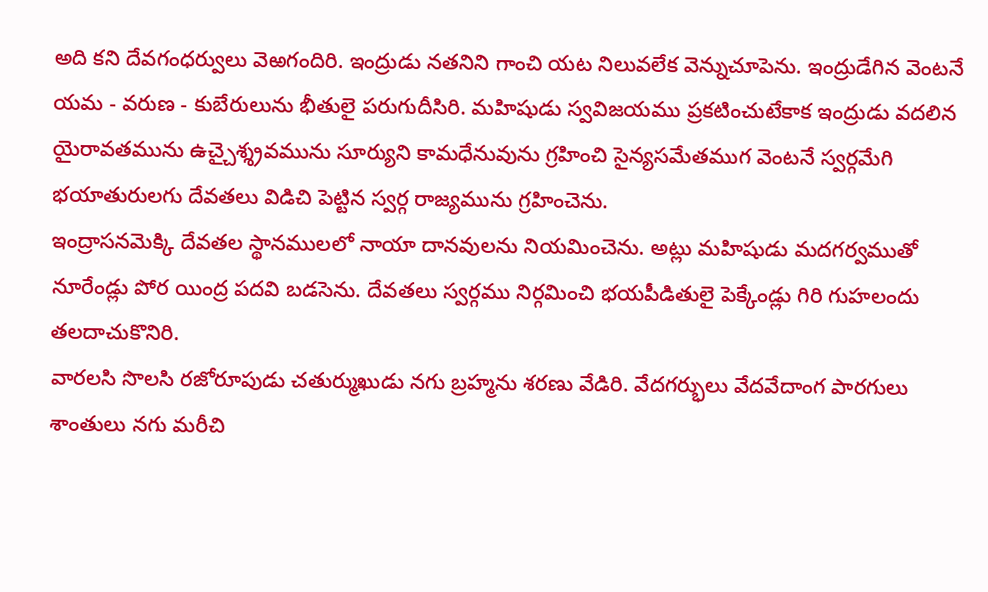అది కని దేవగంధర్వులు వెఱగందిరి. ఇంద్రుడు నతనిని గాంచి యట నిలువలేక వెన్నుచూపెను. ఇంద్రుడేగిన వెంటనే యమ - వరుణ - కుబేరులును భీతులై పరుగుదీసిరి. మహిషుడు స్వవిజయము ప్రకటించుటేకాక ఇంద్రుడు వదలిన యైరావతమును ఉచ్చైశ్శ్రవమును సూర్యుని కామధేనువును గ్రహించి సైన్యసమేతముగ వెంటనే స్వర్గమేగి భయాతురులగు దేవతలు విడిచి పెట్టిన స్వర్గ రాజ్యమును గ్రహించెను.
ఇంద్రాసనమెక్కి దేవతల స్థానములలో నాయా దానవులను నియమించెను. అట్లు మహిషుడు మదగర్వముతో నూరేండ్లు పోర యింద్ర పదవి బడసెను. దేవతలు స్వర్గము నిర్గమించి భయపీడితులై పెక్కేండ్లు గిరి గుహలందు తలదాచుకొనిరి.
వారలసి సొలసి రజోరూపుడు చతుర్ముఖుడు నగు బ్రహ్మను శరణు వేడిరి. వేదగర్భులు వేదవేదాంగ పారగులు శాంతులు నగు మరీచి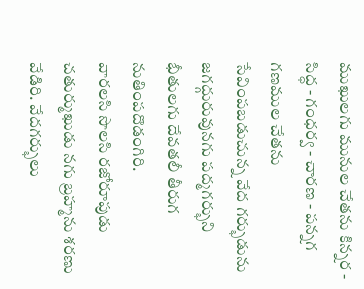ముఖులగు మునుల చేతను కిన్నర - సిద్ధ - గంధర్వ - చారణ - పన్నగ గణముల చేతను సేవింపబడుచున్న వేద గర్భుడును జగద్గురువునగు పద్మగర్భుని భీతులగు దేవతలీ తీరుగ నుతింపదొడంగిరి.
వారలసి సొలసి రజోరూపుడు చతుర్ముఖుడు నగు బ్రహ్మను శరణు వేడిరి. వేదగర్భులు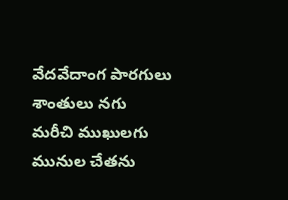వేదవేదాంగ పారగులు శాంతులు నగు మరీచి ముఖులగు మునుల చేతను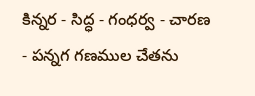కిన్నర - సిద్ధ - గంధర్వ - చారణ - పన్నగ గణముల చేతను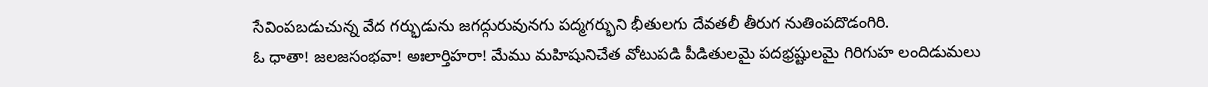సేవింపబడుచున్న వేద గర్భుడును జగద్గురువునగు పద్మగర్భుని భీతులగు దేవతలీ తీరుగ నుతింపదొడంగిరి.
ఓ ధాతా! జలజసంభవా! అఃలార్తిహరా! మేము మహిషునిచేత వోటుపడి పీడితులమై పదభ్రష్టులమై గిరిగుహ లందిడుమలు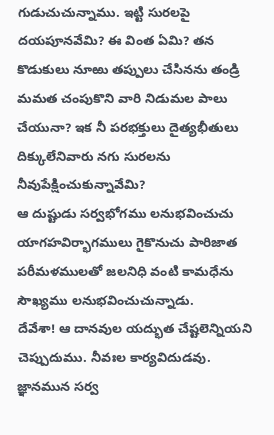గుడుచుచున్నాము. ఇట్టి సురలపై దయపూనవేమి? ఈ వింత ఏమి? తన కొడుకులు నూఱు తప్పులు చేసినను తండ్రి మమత చంపుకొని వారి నిడుమల పాలు చేయునా? ఇక నీ పరభక్తులు దైత్యభీతులు దిక్కులేనివారు నగు సురలను నీవుపేక్షించుకున్నావేమి?
ఆ దుష్టుడు సర్వభోగము లనుభవించుచు యాగహవిర్భాగములు గైకొనుచు పారిజాత పరీమళములతో జలనిధి వంటి కామధేను సౌఖ్యము లనుభవించుచున్నాడు.
దేవేశా! ఆ దానవుల యద్భుత చేష్టలెన్నియని చెప్పుదుము. నీవఃల కార్యవిదుడవు. జ్ఞానమున సర్వ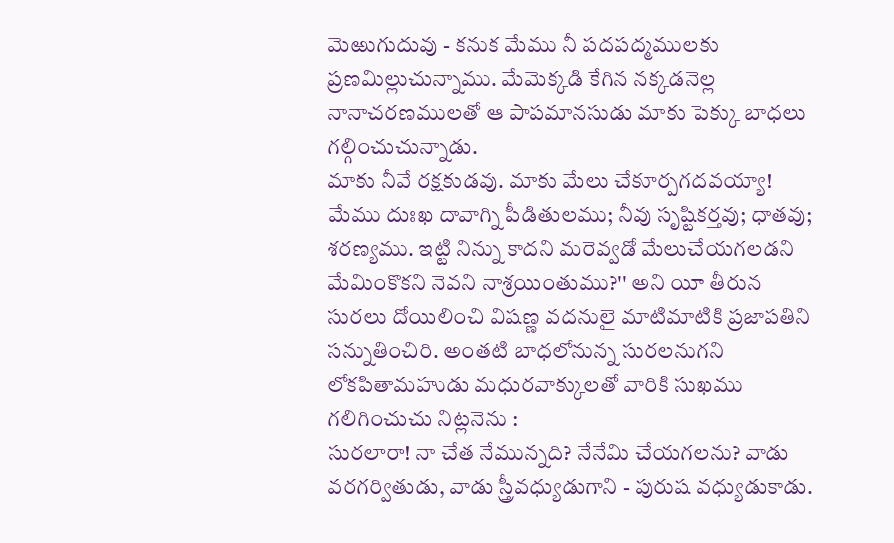మెఱుగుదువు - కనుక మేము నీ పదపద్మములకు ప్రణమిల్లుచున్నాము. మేమెక్కడి కేగిన నక్కడనెల్ల నానాచరణములతో ఆ పాపమానసుడు మాకు పెక్కు బాధలు గల్గించుచున్నాడు.
మాకు నీవే రక్షకుడవు. మాకు మేలు చేకూర్పగదవయ్యా! మేము దుఃఖ దావాగ్ని పీడితులము; నీవు సృష్టికర్తవు; ధాతవు; శరణ్యము. ఇట్టి నిన్ను కాదని మరెవ్వడో మేలుచేయగలడని మేమింకొకని నెవని నాశ్రయింతుము?'' అని యీ తీరున సురలు దోయిలించి విషణ్ణ వదనులై మాటిమాటికి ప్రజాపతిని సన్నుతించిరి. అంతటి బాధలోనున్న సురలనుగని లోకపితామహుడు మధురవాక్కులతో వారికి సుఖము గలిగించుచు నిట్లనెను :
సురలారా! నా చేత నేమున్నది? నేనేమి చేయగలను? వాడు వరగర్వితుడు, వాడు స్త్రీవధ్యుడుగాని - పురుష వధ్యుడుకాడు.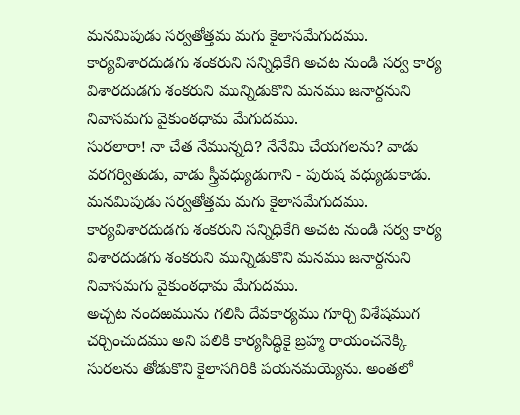మనమిపుడు సర్వతోత్తమ మగు కైలాసమేగుదము. కార్యవిశారదుడగు శంకరుని సన్నిధికేగి అచట నుండి సర్వ కార్య విశారదుడగు శంకరుని మున్నిడుకొని మనము జనార్దనుని నివాసమగు వైకుంఠధామ మేగుదము.
సురలారా! నా చేత నేమున్నది? నేనేమి చేయగలను? వాడు వరగర్వితుడు, వాడు స్త్రీవధ్యుడుగాని - పురుష వధ్యుడుకాడు. మనమిపుడు సర్వతోత్తమ మగు కైలాసమేగుదము. కార్యవిశారదుడగు శంకరుని సన్నిధికేగి అచట నుండి సర్వ కార్య విశారదుడగు శంకరుని మున్నిడుకొని మనము జనార్దనుని నివాసమగు వైకుంఠధామ మేగుదము.
అచ్చట నందఱమును గలిసి దేవకార్యము గూర్చి విశేషముగ చర్చించుదము అని పలికి కార్యసిద్ధికై బ్రహ్మ రాయంచనెక్కి సురలను తోడుకొని కైలాసగిరికి పయనమయ్యెను. అంతలో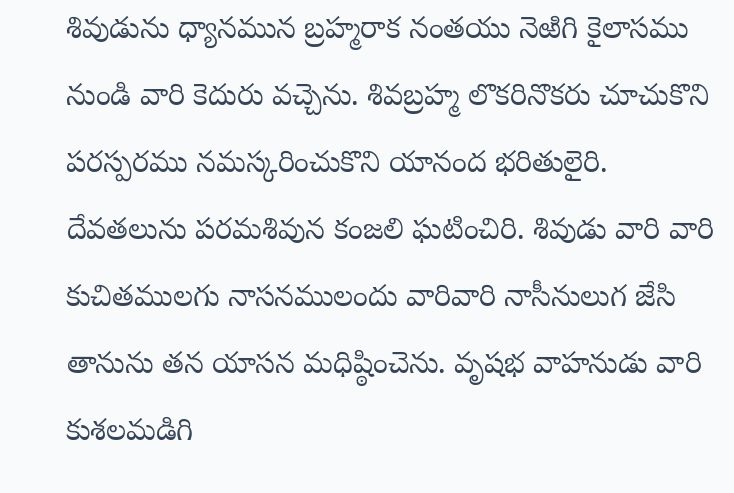శివుడును ధ్యానమున బ్రహ్మరాక నంతయు నెఱిగి కైలాసము నుండి వారి కెదురు వచ్చెను. శివబ్రహ్మ లొకరినొకరు చూచుకొని పరస్పరము నమస్కరించుకొని యానంద భరితులైరి. దేవతలును పరమశివున కంజలి ఘటించిరి. శివుడు వారి వారి కుచితములగు నాసనములందు వారివారి నాసీనులుగ జేసి తానును తన యాసన మధిష్ఠించెను. వృషభ వాహనుడు వారి కుశలమడిగి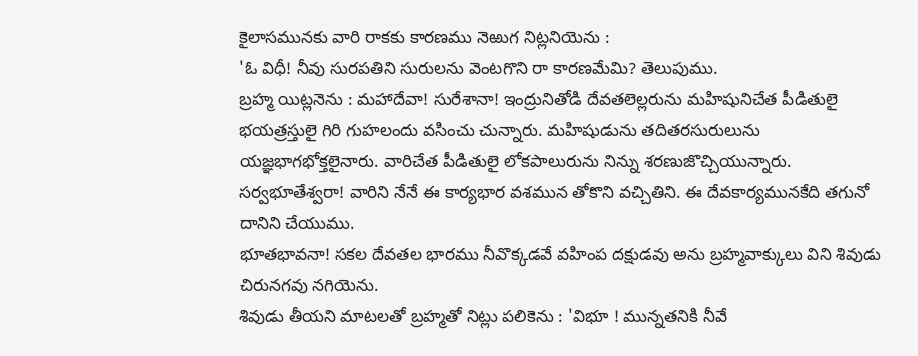కైలాసమునకు వారి రాకకు కారణము నెఱుగ నిట్లనియెను :
'ఓ విధీ! నీవు సురపతిని సురులను వెంటగొని రా కారణమేమి? తెలుపుము.
బ్రహ్మ యిట్లనెను : మహాదేవా! సురేశానా! ఇంద్రునితోడి దేవతలెల్లరును మహిషునిచేత పీడితులై భయత్రస్తులై గిరి గుహలందు వసించు చున్నారు. మహిషుడును తదితరసురులును యజ్ఞభాగభోక్తలైనారు. వారిచేత పీడితులై లోకపాలురును నిన్ను శరణుజొచ్చియున్నారు.
సర్వభూతేశ్వరా! వారిని నేనే ఈ కార్యభార వశమున తోకొని వచ్చితిని. ఈ దేవకార్యమునకేది తగునో దానిని చేయుము.
భూతభావనా! సకల దేవతల భారము నీవొక్కడవే వహింప దక్షుడవు అను బ్రహ్మవాక్కులు విని శివుడు చిరునగవు నగియెను.
శివుడు తీయని మాటలతో బ్రహ్మతో నిట్లు పలికెను : 'విభూ ! మున్నతనికి నీవే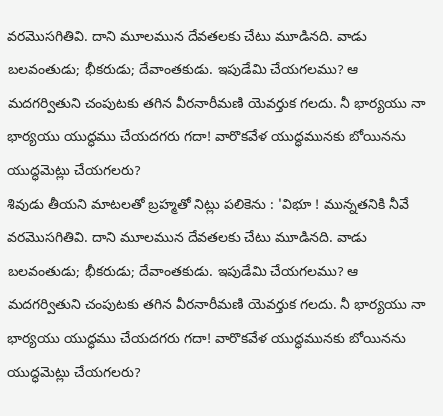వరమొసగితివి. దాని మూలమున దేవతలకు చేటు మూడినది. వాడు బలవంతుడు; భీకరుడు; దేవాంతకుడు. ఇపుడేమి చేయగలము? ఆ మదగర్వితుని చంపుటకు తగిన వీరనారీమణి యెవర్తుక గలదు. నీ భార్యయు నా భార్యయు యుద్ధము చేయదగరు గదా! వారొకవేళ యుద్ధమునకు బోయినను యుద్ధమెట్లు చేయగలరు?
శివుడు తీయని మాటలతో బ్రహ్మతో నిట్లు పలికెను : 'విభూ ! మున్నతనికి నీవే వరమొసగితివి. దాని మూలమున దేవతలకు చేటు మూడినది. వాడు బలవంతుడు; భీకరుడు; దేవాంతకుడు. ఇపుడేమి చేయగలము? ఆ మదగర్వితుని చంపుటకు తగిన వీరనారీమణి యెవర్తుక గలదు. నీ భార్యయు నా భార్యయు యుద్ధము చేయదగరు గదా! వారొకవేళ యుద్ధమునకు బోయినను యుద్ధమెట్లు చేయగలరు?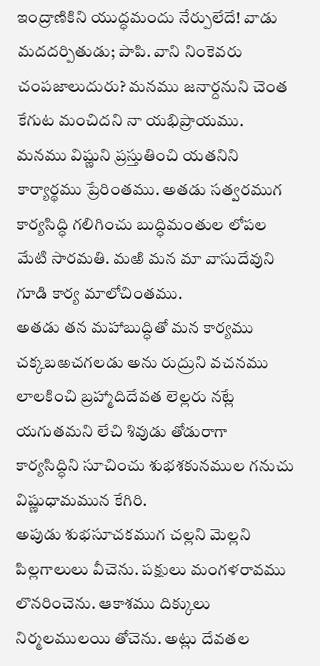ఇంద్రాణికిని యుద్ధమందు నేర్పులేదే! వాడు మదదర్పితుడు; పాపి. వాని నింకెవరు చంపజాలుదురు? మనము జనార్దనుని చెంత కేగుట మంచిదని నా యభిప్రాయము. మనము విష్ణుని ప్రస్తుతించి యతనిని కార్యార్థము ప్రేరింతము. అతడు సత్వరముగ కార్యసిద్ధి గలిగించు బుద్ధిమంతుల లోపల మేటి సారమతి. మఱి మన మా వాసుదేవుని గూడి కార్య మాలోచింతము.
అతడు తన మహాబుద్ధితో మన కార్యము చక్కబఱచగలడు అను రుద్రుని వచనము లాలకించి బ్రహ్మాదిదేవత లెల్లరు నట్లే యగుతమని లేచి శివుడు తోడురాగా కార్యసిద్ధిని సూచించు శుభశకునముల గనుచు విష్ణుధామమున కేగిరి.
అపుడు శుభసూచకముగ చల్లని మెల్లని పిల్లగాలులు వీచెను. పక్షులు మంగళరావము లొనరించెను. ఆకాశము దిక్కులు నిర్మలములయి తోచెను. అట్లు దేవతల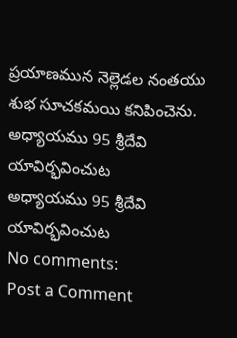ప్రయాణమున నెల్లెడల నంతయు శుభ సూచకమయి కనిపించెను.
అధ్యాయము 95 శ్రీదేవి యావిర్భవించుట
అధ్యాయము 95 శ్రీదేవి యావిర్భవించుట
No comments:
Post a Comment